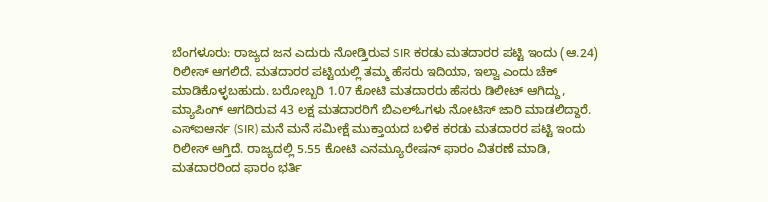ಬೆಂಗಳೂರು: ರಾಜ್ಯದ ಜನ ಎದುರು ನೋಡ್ತಿರುವ SIR ಕರಡು ಮತದಾರರ ಪಟ್ಟಿ ಇಂದು (ಆ.24) ರಿಲೀಸ್ ಆಗಲಿದೆ. ಮತದಾರರ ಪಟ್ಟಿಯಲ್ಲಿ ತಮ್ಮ ಹೆಸರು ಇದಿಯಾ, ಇಲ್ವಾ ಎಂದು ಚೆಕ್ ಮಾಡಿಕೊಳ್ಳಬಹುದು. ಬರೋಬ್ಬರಿ 1.07 ಕೋಟಿ ಮತದಾರರು ಹೆಸರು ಡಿಲೀಟ್ ಆಗಿದ್ದು, ಮ್ಯಾಪಿಂಗ್ ಆಗದಿರುವ 43 ಲಕ್ಷ ಮತದಾರರಿಗೆ ಬಿಎಲ್ಓಗಳು ನೋಟಿಸ್ ಜಾರಿ ಮಾಡಲಿದ್ದಾರೆ.
ಎಸ್ಐಆರ್ನ (SIR) ಮನೆ ಮನೆ ಸಮೀಕ್ಷೆ ಮುಕ್ತಾಯದ ಬಳಿಕ ಕರಡು ಮತದಾರರ ಪಟ್ಟಿ ಇಂದು ರಿಲೀಸ್ ಆಗ್ತಿದೆ. ರಾಜ್ಯದಲ್ಲಿ 5.55 ಕೋಟಿ ಎನಮ್ಯೂರೇಷನ್ ಫಾರಂ ವಿತರಣೆ ಮಾಡಿ, ಮತದಾರರಿಂದ ಫಾರಂ ಭರ್ತಿ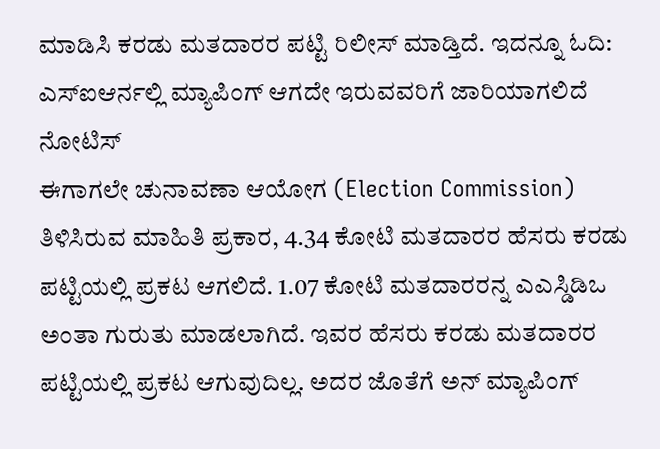ಮಾಡಿಸಿ ಕರಡು ಮತದಾರರ ಪಟ್ಟಿ ರಿಲೀಸ್ ಮಾಡ್ತಿದೆ. ಇದನ್ನೂ ಓದಿ: ಎಸ್ಐಆರ್ನಲ್ಲಿ ಮ್ಯಾಪಿಂಗ್ ಆಗದೇ ಇರುವವರಿಗೆ ಜಾರಿಯಾಗಲಿದೆ ನೋಟಿಸ್
ಈಗಾಗಲೇ ಚುನಾವಣಾ ಆಯೋಗ (Election Commission) ತಿಳಿಸಿರುವ ಮಾಹಿತಿ ಪ್ರಕಾರ, 4.34 ಕೋಟಿ ಮತದಾರರ ಹೆಸರು ಕರಡು ಪಟ್ಟಿಯಲ್ಲಿ ಪ್ರಕಟ ಆಗಲಿದೆ. 1.07 ಕೋಟಿ ಮತದಾರರನ್ನ ಎಎಸ್ಡಿಡಿಒ ಅಂತಾ ಗುರುತು ಮಾಡಲಾಗಿದೆ. ಇವರ ಹೆಸರು ಕರಡು ಮತದಾರರ ಪಟ್ಟಿಯಲ್ಲಿ ಪ್ರಕಟ ಆಗುವುದಿಲ್ಲ. ಅದರ ಜೊತೆಗೆ ಅನ್ ಮ್ಯಾಪಿಂಗ್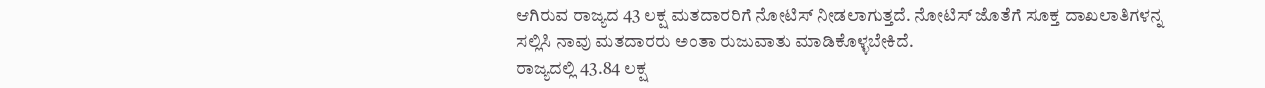ಆಗಿರುವ ರಾಜ್ಯದ 43 ಲಕ್ಷ ಮತದಾರರಿಗೆ ನೋಟಿಸ್ ನೀಡಲಾಗುತ್ತದೆ. ನೋಟಿಸ್ ಜೊತೆಗೆ ಸೂಕ್ತ ದಾಖಲಾತಿಗಳನ್ನ ಸಲ್ಲಿಸಿ ನಾವು ಮತದಾರರು ಅಂತಾ ರುಜುವಾತು ಮಾಡಿಕೊಳ್ಳಬೇಕಿದೆ.
ರಾಜ್ಯದಲ್ಲಿ 43.84 ಲಕ್ಷ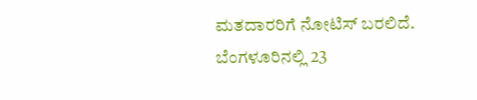ಮತದಾರರಿಗೆ ನೋಟಿಸ್ ಬರಲಿದೆ. ಬೆಂಗಳೂರಿನಲ್ಲಿ 23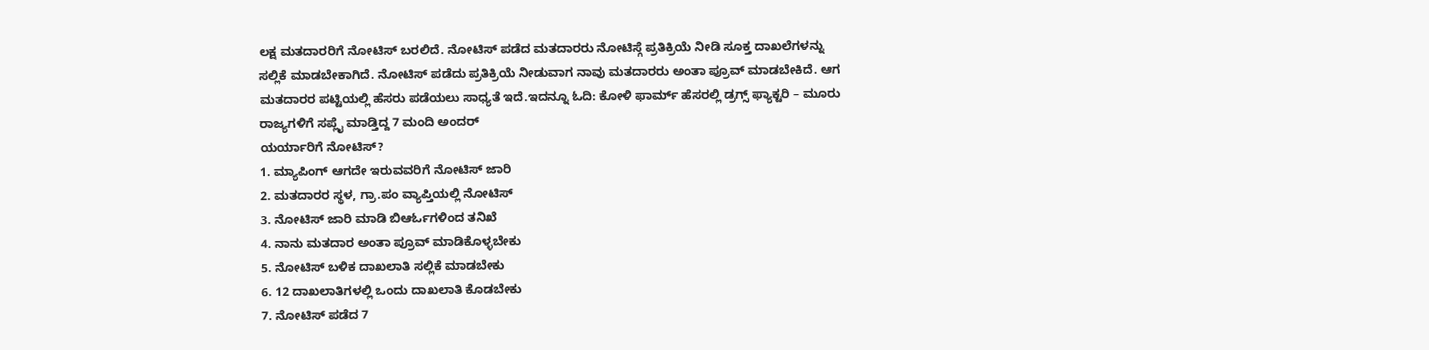ಲಕ್ಷ ಮತದಾರರಿಗೆ ನೋಟಿಸ್ ಬರಲಿದೆ. ನೋಟಿಸ್ ಪಡೆದ ಮತದಾರರು ನೋಟಿಸ್ಗೆ ಪ್ರತಿಕ್ರಿಯೆ ನೀಡಿ ಸೂಕ್ತ ದಾಖಲೆಗಳನ್ನು ಸಲ್ಲಿಕೆ ಮಾಡಬೇಕಾಗಿದೆ. ನೋಟಿಸ್ ಪಡೆದು ಪ್ರತಿಕ್ರಿಯೆ ನೀಡುವಾಗ ನಾವು ಮತದಾರರು ಅಂತಾ ಪ್ರೂವ್ ಮಾಡಬೇಕಿದೆ. ಆಗ ಮತದಾರರ ಪಟ್ಟಿಯಲ್ಲಿ ಹೆಸರು ಪಡೆಯಲು ಸಾಧ್ಯತೆ ಇದೆ.ಇದನ್ನೂ ಓದಿ: ಕೋಳಿ ಫಾರ್ಮ್ ಹೆಸರಲ್ಲಿ ಡ್ರಗ್ಸ್ ಫ್ಯಾಕ್ಟರಿ – ಮೂರು ರಾಜ್ಯಗಳಿಗೆ ಸಪ್ಲೈ ಮಾಡ್ತಿದ್ದ 7 ಮಂದಿ ಅಂದರ್
ಯರ್ಯಾರಿಗೆ ನೋಟಿಸ್?
1. ಮ್ಯಾಪಿಂಗ್ ಆಗದೇ ಇರುವವರಿಗೆ ನೋಟಿಸ್ ಜಾರಿ
2. ಮತದಾರರ ಸ್ಥಳ, ಗ್ರಾ.ಪಂ ವ್ಯಾಪ್ತಿಯಲ್ಲಿ ನೋಟಿಸ್
3. ನೋಟಿಸ್ ಜಾರಿ ಮಾಡಿ ಬಿಆರ್ಓಗಳಿಂದ ತನಿಖೆ
4. ನಾನು ಮತದಾರ ಅಂತಾ ಪ್ರೂವ್ ಮಾಡಿಕೊಳ್ಳಬೇಕು
5. ನೋಟಿಸ್ ಬಳಿಕ ದಾಖಲಾತಿ ಸಲ್ಲಿಕೆ ಮಾಡಬೇಕು
6. 12 ದಾಖಲಾತಿಗಳಲ್ಲಿ ಒಂದು ದಾಖಲಾತಿ ಕೊಡಬೇಕು
7. ನೋಟಿಸ್ ಪಡೆದ 7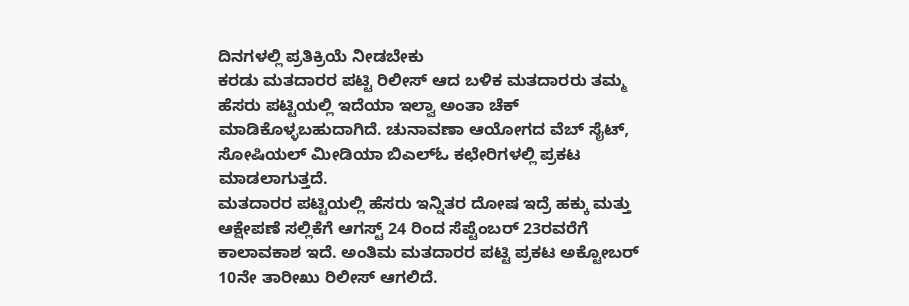ದಿನಗಳಲ್ಲಿ ಪ್ರತಿಕ್ರಿಯೆ ನೀಡಬೇಕು
ಕರಡು ಮತದಾರರ ಪಟ್ಟಿ ರಿಲೀಸ್ ಆದ ಬಳಿಕ ಮತದಾರರು ತಮ್ಮ ಹೆಸರು ಪಟ್ಟಿಯಲ್ಲಿ ಇದೆಯಾ ಇಲ್ವಾ ಅಂತಾ ಚೆಕ್ ಮಾಡಿಕೊಳ್ಳಬಹುದಾಗಿದೆ. ಚುನಾವಣಾ ಆಯೋಗದ ವೆಬ್ ಸೈಟ್, ಸೋಷಿಯಲ್ ಮೀಡಿಯಾ ಬಿಎಲ್ಓ ಕಛೇರಿಗಳಲ್ಲಿ ಪ್ರಕಟ ಮಾಡಲಾಗುತ್ತದೆ.
ಮತದಾರರ ಪಟ್ಟಿಯಲ್ಲಿ ಹೆಸರು ಇನ್ನಿತರ ದೋಷ ಇದ್ರೆ ಹಕ್ಕು ಮತ್ತು ಆಕ್ಷೇಪಣೆ ಸಲ್ಲಿಕೆಗೆ ಆಗಸ್ಟ್ 24 ರಿಂದ ಸೆಪ್ಟೆಂಬರ್ 23ರವರೆಗೆ ಕಾಲಾವಕಾಶ ಇದೆ. ಅಂತಿಮ ಮತದಾರರ ಪಟ್ಟಿ ಪ್ರಕಟ ಅಕ್ಟೋಬರ್ 10ನೇ ತಾರೀಖು ರಿಲೀಸ್ ಆಗಲಿದೆ.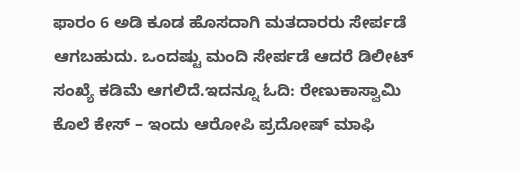ಫಾರಂ 6 ಅಡಿ ಕೂಡ ಹೊಸದಾಗಿ ಮತದಾರರು ಸೇರ್ಪಡೆ ಆಗಬಹುದು. ಒಂದಷ್ಟು ಮಂದಿ ಸೇರ್ಪಡೆ ಆದರೆ ಡಿಲೀಟ್ ಸಂಖ್ಯೆ ಕಡಿಮೆ ಆಗಲಿದೆ.ಇದನ್ನೂ ಓದಿ: ರೇಣುಕಾಸ್ವಾಮಿ ಕೊಲೆ ಕೇಸ್ – ಇಂದು ಆರೋಪಿ ಪ್ರದೋಷ್ ಮಾಫಿ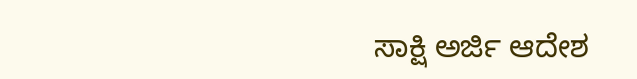ಸಾಕ್ಷಿ ಅರ್ಜಿ ಆದೇಶ